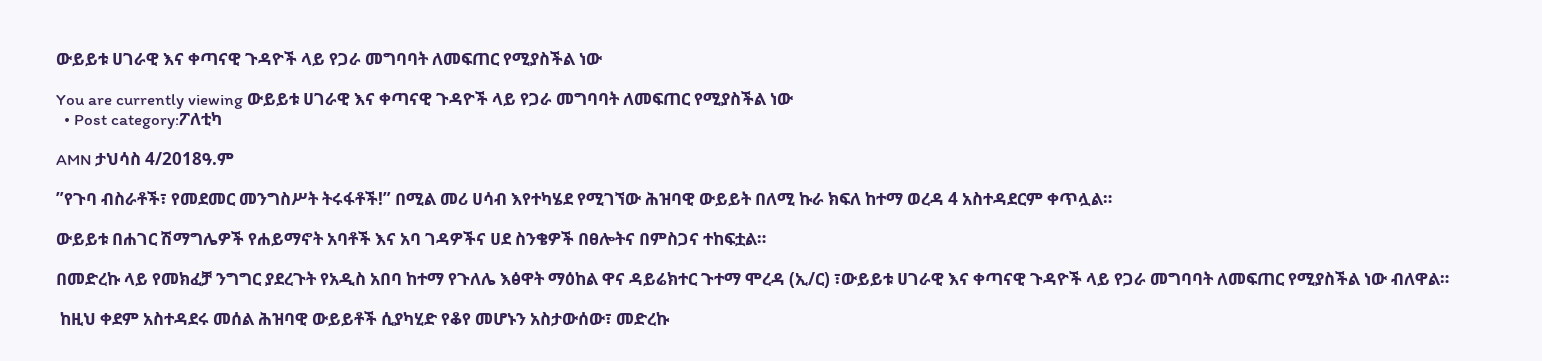ውይይቱ ሀገራዊ እና ቀጣናዊ ጉዳዮች ላይ የጋራ መግባባት ለመፍጠር የሚያስችል ነው

You are currently viewing ውይይቱ ሀገራዊ እና ቀጣናዊ ጉዳዮች ላይ የጋራ መግባባት ለመፍጠር የሚያስችል ነው
  • Post category:ፖለቲካ

AMN ታህሳስ 4/2018ዓ.ም

”የጉባ ብስራቶች፣ የመደመር መንግስሥት ትሩፋቶች!” በሚል መሪ ሀሳብ እየተካሄደ የሚገኘው ሕዝባዊ ውይይት በለሚ ኩራ ክፍለ ከተማ ወረዳ 4 አስተዳደርም ቀጥሏል።

ውይይቱ በሐገር ሽማግሌዎች የሐይማኖት አባቶች እና አባ ገዳዎችና ሀደ ስንቄዎች በፀሎትና በምስጋና ተከፍቷል።

በመድረኩ ላይ የመክፈቻ ንግግር ያደረጉት የአዲስ አበባ ከተማ የጉለሌ እፅዋት ማዕከል ዋና ዳይሬክተር ጉተማ ሞረዳ (ኢ/ር) ፣ውይይቱ ሀገራዊ እና ቀጣናዊ ጉዳዮች ላይ የጋራ መግባባት ለመፍጠር የሚያስችል ነው ብለዋል።

 ከዚህ ቀደም አስተዳደሩ መሰል ሕዝባዊ ውይይቶች ሲያካሂድ የቆየ መሆኑን አስታውሰው፣ መድረኩ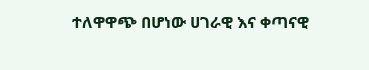ተለዋዋጭ በሆነው ሀገራዊ እና ቀጣናዊ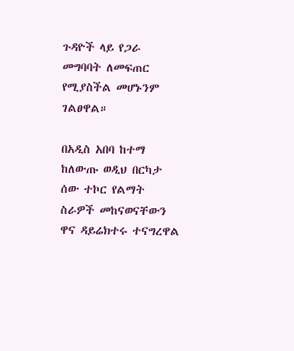ጉዳዮች ላይ የጋራ መግባባት ለመፍጠር የሚያስችል መሆኑንም ገልፀዋል።

በአዲስ አበባ ከተማ ከለውጡ ወዲህ በርካታ ሰው ተኮር የልማት ስራዎች መከናወናቸውን ዋና ዳይሬክተሩ ተናግረዋል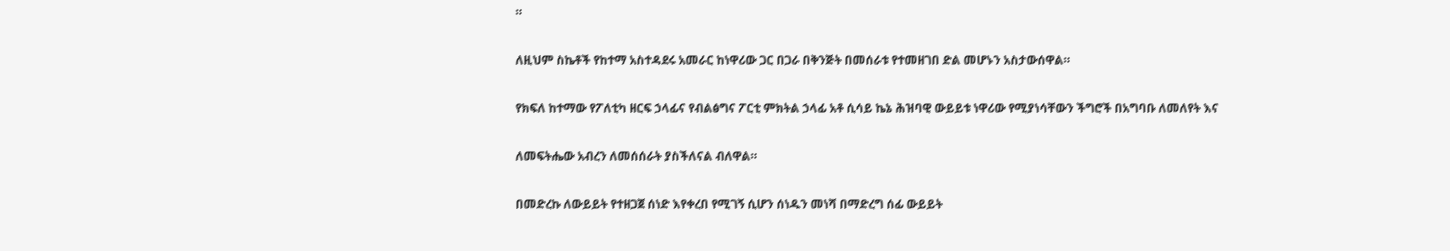።

ለዚህም ስኬቶች የከተማ አስተዳደሩ አመራር ከነዋሪው ጋር በጋራ በቅንጅት በመሰራቱ የተመዘገበ ድል መሆኑን አስታውሰዋል።

የክፍለ ከተማው የፖለቲካ ዘርፍ ኃላፊና የብልፅግና ፖርቲ ምክትል ኃላፊ አቶ ሲሳይ ኬኔ ሕዝባዊ ውይይቱ ነዋሪው የሚያነሳቸውን ችግሮች በአግባቡ ለመለየት እና

ለመፍትሔው አብረን ለመሰሰራት ያስችለናል ብለዋል።

በመድረኩ ለውይይት የተዘጋጀ ሰነድ እየቀረበ የሚገኝ ሲሆን ሰነዱን መነሻ በማድረግ ሰፊ ውይይት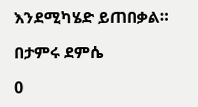እንደሚካሄድ ይጠበቃል።

በታምሩ ደምሴ

0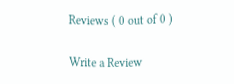Reviews ( 0 out of 0 )

Write a Review